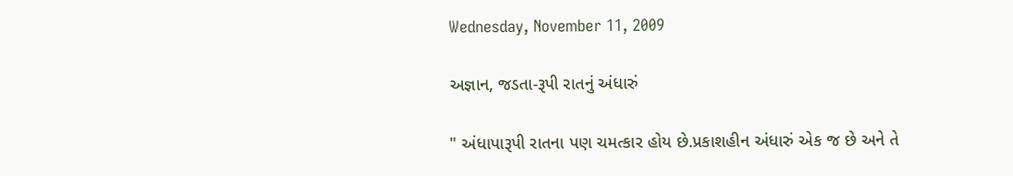Wednesday, November 11, 2009

અજ્ઞાન, જડતા-રૂપી રાતનું અંધારું

" અંધાપારૂપી રાતના પણ ચમત્કાર હોય છે.પ્રકાશહીન અંધારું એક જ છે અને તે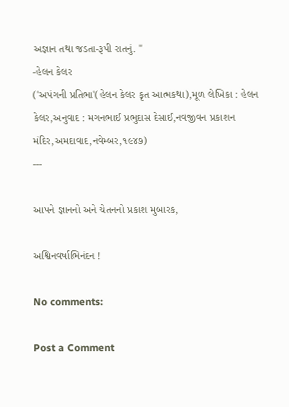અજ્ઞાન તથા જડતા-રૂપી રાતનું. "
-હેલન કેલર
('અપંગની પ્રતિભા'(હેલન કેલર કૃત આત્મકથા),મૂળ લેખિકા : હેલન કેલર,અનુવાદ : મગનભાઈ પ્રભુદાસ દેસાઈ,નવજીવન પ્રકાશન મંદિર,અમદાવાદ,નવેમ્બર,૧૯૪૭)
---

આપને જ્ઞાનનો અને ચેતનનો પ્રકાશ મુબારક,

અશ્વિનવર્ષાભિનંદન !

No comments:

Post a Comment